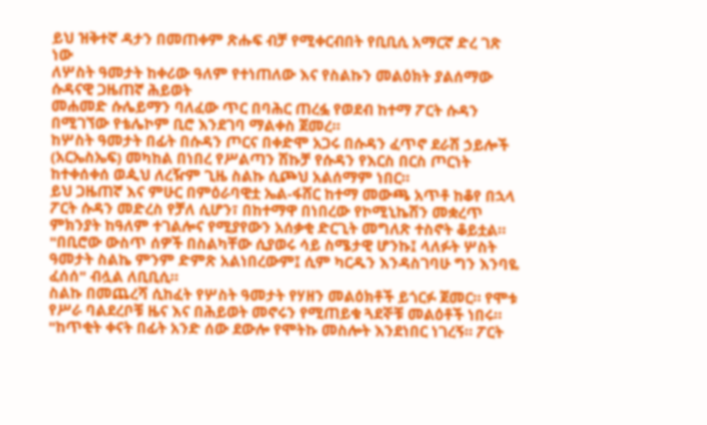ይህ ዝቅተኛ ዳታን በመጠቀም ጽሑፍ ብቻ የሚቀርብበት የቢቢሲ አማርኛ ድረ ገጽ ነው
ለሦስት ዓመታት ከቀሪው ዓለም የተነጠለው እና የስልኩን መልዕክት ያልሰማው ሱዳናዊ ጋዜጠኛ ሕይወት
መሐመድ ሱሌይማን ባለፈው ጥር በባሕር ጠረፏ የወደብ ከተማ ፖርት ሱዳን በሚገኘው የቴሌኮም ቢሮ እንደገባ ማልቀስ ጀመረ።
ከሦስት ዓመታት በፊት በሱዳን ጦርና በቀድሞ አጋሩ በሱዳን ፈጥኖ ደራሽ ኃይሎች (አርኤስኤፍ) መካከል በነበረ የሥልጣን ሽኩቻ የሱዳን የእርስ በርስ ጦርነት ከተቀሰቀሰ ወዺህ ለረዥም ጊዜ ስልኩ ሲጮህ አልሰማም ነበር።
ይህ ጋዜጠኛ እና ምሁር በምዕራባዊቷ ኤል-ፋሸር ከተማ መውጫ አጥቶ ከቆየ በኋላ ፖርት ሱዳን መድረስ የቻለ ሲሆን፣ በከተማዋ በነበረው የኮሚኒኬሽን መቋረጥ ምክንያት ከዓለም ተገልሎና የሚያየውን አሰቃቂ ድርጊት መግለጽ ተስኖት ቆይቷል።
"በቢሮው ውስጥ ሰዎች በስልካቸው ሲያወሩ ሳይ ስሜታዊ ሆንኩ፤ ላለፉት ሦስት ዓመታት ስልኬ ምንም ድምጽ አልነበረውም፤ ሲም ካርዱን እንዳስገባሁ ግን እንባዬ ፈሰሰ" ብሏል ለቢቢሲ።
ስልኩ በመጨረሻ ሲከፈት የሦስት ዓመታት የሃዘን መልዕክቶች ይጎርፉ ጀመር። የሞቱ የሥራ ባልደረቦቹ ዜና እና በሕይወት መኖሩን የሚጠይቁ ጓደኞቹ መልዕቶች ነበሩ።
"ከጥቂት ቀናት በፊት አንድ ሰው ደውሎ የሞትኩ መስሎት እንደነበር ነገረኝ። ፖርት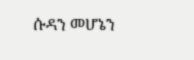ሱዳን መሆኔን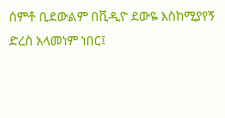ሰምቶ ቢደውልም በቪዲዮ ደውዬ እስከሚያየኝ ድረስ አላመነም ነበር፤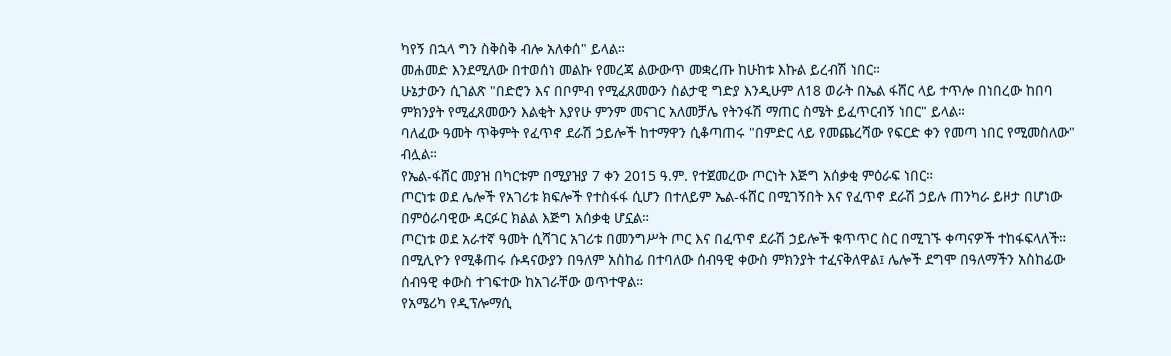ካየኝ በኋላ ግን ስቅስቅ ብሎ አለቀሰ" ይላል።
መሐመድ እንደሚለው በተወሰነ መልኩ የመረጃ ልውውጥ መቋረጡ ከሁከቱ እኩል ይረብሽ ነበር።
ሁኔታውን ሲገልጽ "በድሮን እና በቦምብ የሚፈጸመውን ስልታዊ ግድያ እንዲሁም ለ18 ወራት በኤል ፋሸር ላይ ተጥሎ በነበረው ከበባ ምክንያት የሚፈጸመውን እልቂት እያየሁ ምንም መናገር አለመቻሌ የትንፋሽ ማጠር ስሜት ይፈጥርብኝ ነበር" ይላል።
ባለፈው ዓመት ጥቅምት የፈጥኖ ደራሽ ኃይሎች ከተማዋን ሲቆጣጠሩ "በምድር ላይ የመጨረሻው የፍርድ ቀን የመጣ ነበር የሚመስለው" ብሏል።
የኤል-ፋሸር መያዝ በካርቱም በሚያዝያ 7 ቀን 2015 ዓ.ም. የተጀመረው ጦርነት እጅግ አሰቃቂ ምዕራፍ ነበር።
ጦርነቱ ወደ ሌሎች የአገሪቱ ክፍሎች የተስፋፋ ሲሆን በተለይም ኤል-ፋሸር በሚገኝበት እና የፈጥኖ ደራሽ ኃይሉ ጠንካራ ይዞታ በሆነው በምዕራባዊው ዳርፉር ክልል እጅግ አሰቃቂ ሆኗል።
ጦርነቱ ወደ አራተኛ ዓመት ሲሻገር አገሪቱ በመንግሥት ጦር እና በፈጥኖ ደራሽ ኃይሎች ቁጥጥር ስር በሚገኙ ቀጣናዎች ተከፋፍላለች። በሚሊዮን የሚቆጠሩ ሱዳናውያን በዓለም አስከፊ በተባለው ሰብዓዊ ቀውስ ምክንያት ተፈናቅለዋል፤ ሌሎች ደግሞ በዓለማችን አስከፊው ሰብዓዊ ቀውስ ተገፍተው ከአገራቸው ወጥተዋል።
የአሜሪካ የዲፕሎማሲ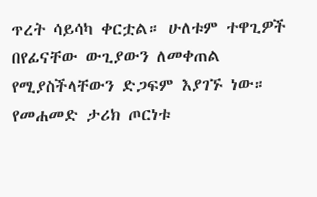ጥረት ሳይሳካ ቀርቷል። ሁለቱም ተዋጊዎች በየፊናቸው ውጊያውን ለመቀጠል የሚያስችላቸውን ድጋፍም እያገኙ ነው።
የመሐመድ ታሪክ ጦርነቱ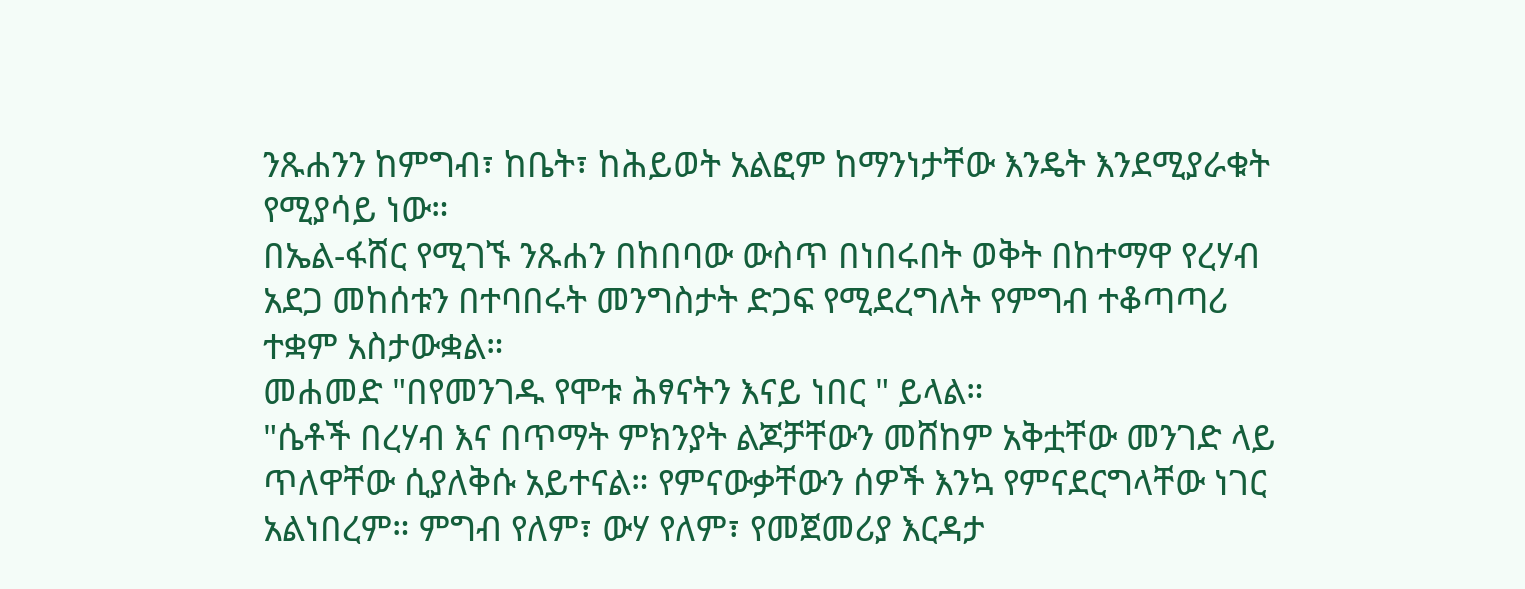ንጹሐንን ከምግብ፣ ከቤት፣ ከሕይወት አልፎም ከማንነታቸው እንዴት እንደሚያራቁት የሚያሳይ ነው።
በኤል-ፋሸር የሚገኙ ንጹሐን በከበባው ውስጥ በነበሩበት ወቅት በከተማዋ የረሃብ አደጋ መከሰቱን በተባበሩት መንግስታት ድጋፍ የሚደረግለት የምግብ ተቆጣጣሪ ተቋም አስታውቋል።
መሐመድ "በየመንገዱ የሞቱ ሕፃናትን እናይ ነበር " ይላል።
"ሴቶች በረሃብ እና በጥማት ምክንያት ልጆቻቸውን መሸከም አቅቷቸው መንገድ ላይ ጥለዋቸው ሲያለቅሱ አይተናል። የምናውቃቸውን ሰዎች እንኳ የምናደርግላቸው ነገር አልነበረም። ምግብ የለም፣ ውሃ የለም፣ የመጀመሪያ እርዳታ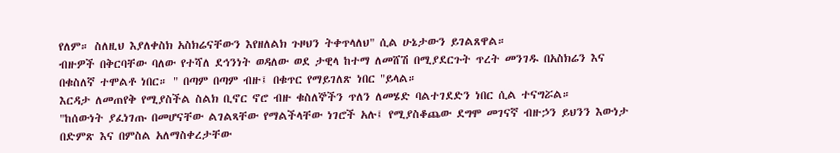የለም። ስለዚህ እያለቀስክ አስክሬናቸውን እየዘለልክ ጉዞህን ትቀጥላለህ" ሲል ሁኔታውን ይገልጸዋል።
ብዙዎች በቅርባቸው ባለው የተሻለ ደኅንነት ወዳለው ወደ ታዊላ ከተማ ለመሸሽ በሚያደርጉት ጥረት መንገዱ በአስክሬን እና በቁስለኛ ተሞልቶ ነበር። " በጣም በጣም ብዙ፤ በቁጥር የማይገለጽ ነበር "ይላል።
እርዳታ ለመጠየቅ የሚያስችል ስልክ ቢኖር ኖሮ ብዙ ቁስለኞችን ጥለን ለመሄድ ባልተገደድን ነበር ሲል ተናግሯል።
"ከሰውነት ያፈነገጡ በመሆናቸው ልገልጻቸው የማልችላቸው ነገሮች አሉ፤ የሚያስቆጨው ደግሞ መገናኛ ብዙኃን ይህንን እውነታ በድምጽ እና በምስል አለማስቀረታቸው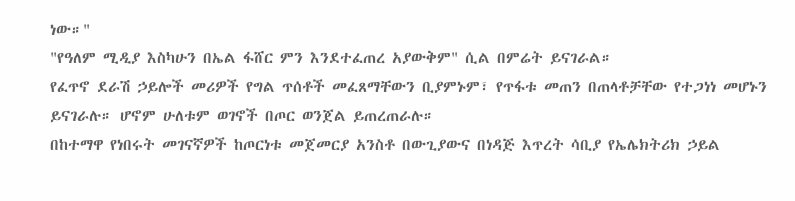ነው።"
"የዓለም ሚዲያ እስካሁን በኤል ፋሸር ምን እንደተፈጠረ አያውቅም" ሲል በምሬት ይናገራል።
የፈጥኖ ደራሽ ኃይሎች መሪዎች የግል ጥሰቶች መፈጸማቸውን ቢያምኑም፣ የጥፋቱ መጠን በጠላቶቻቸው የተጋነነ መሆኑን ይናገራሉ። ሆኖም ሁለቱም ወገኖች በጦር ወንጀል ይጠረጠራሉ።
በከተማዋ የነበሩት መገናኛዎች ከጦርነቱ መጀመርያ አንስቶ በውጊያውና በነዳጅ እጥረት ሳቢያ የኤሌክትሪክ ኃይል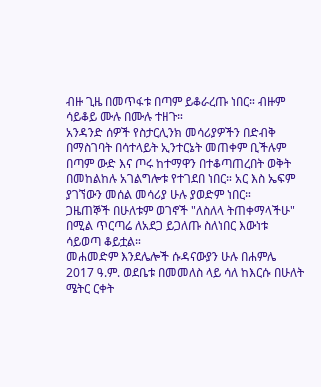ብዙ ጊዜ በመጥፋቱ በጣም ይቆራረጡ ነበር። ብዙም ሳይቆይ ሙሉ በሙሉ ተዘጉ።
አንዳንድ ሰዎች የስታርሊንክ መሳሪያዎችን በድብቅ በማስገባት በሳተላይት ኢንተርኔት መጠቀም ቢችሉም በጣም ውድ እና ጦሩ ከተማዋን በተቆጣጠረበት ወቅት በመከልከሉ አገልግሎቱ የተገደበ ነበር። አር እስ ኤፍም ያገኘውን መሰል መሳሪያ ሁሉ ያወድም ነበር።
ጋዜጠኞች በሁለቱም ወገኖች "ለስለላ ትጠቀማላችሁ" በሚል ጥርጣሬ ለአደጋ ይጋለጡ ስለነበር እውነቱ ሳይወጣ ቆይቷል።
መሐመድም እንደሌሎች ሱዳናውያን ሁሉ በሐምሌ 2017 ዓ.ም. ወደቤቱ በመመለስ ላይ ሳለ ከእርሱ በሁለት ሜትር ርቀት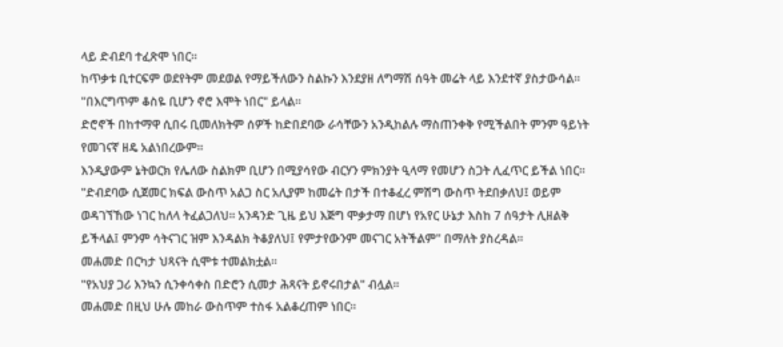ላይ ድብደባ ተፈጽሞ ነበር።
ከጥቃቱ ቢተርፍም ወደየትም መደወል የማይችለውን ስልኩን እንደያዘ ለግማሽ ሰዓት መሬት ላይ እንደተኛ ያስታውሳል።
"በእርግጥም ቆስዬ ቢሆን ኖሮ እሞት ነበር" ይላል።
ድሮኖች በከተማዋ ሲበሩ ቢመለክትም ሰዎች ከድበደባው ራሳቸውን አንዲከልሉ ማስጠንቀቅ የሚችልበት ምንም ዓይነት የመገናኛ ዘዴ አልነበረውም።
እንዲያውም ኔትወርክ የሌለው ስልክም ቢሆን በሚያሳየው ብርሃን ምክንያት ዒላማ የመሆን ስጋት ሊፈጥር ይችል ነበር።
"ድብደባው ሲጀመር ክፍል ውስጥ አልጋ ስር አሊያም ከመሬት በታች በተቆፈረ ምሽግ ውስጥ ትደበቃለህ፤ ወይም ወዳገኘኸው ነገር ከለላ ትፈልጋለህ። አንዳንድ ጊዜ ይህ እጅግ ሞቃታማ በሆነ የአየር ሁኔታ እስከ 7 ሰዓታት ሊዘልቅ ይችላል፤ ምንም ሳትናገር ዝም እንዳልክ ትቆያለህ፤ የምታየውንም መናገር አትችልም" በማለት ያስረዳል።
መሐመድ በርካታ ህጻናት ሲሞቱ ተመልክቷል።
"የአህያ ጋሪ እንኳን ሲንቀሳቀስ በድሮን ሲመታ ሕጻናት ይኖሩበታል" ብሏል።
መሐመድ በዚህ ሁሉ መከራ ውስጥም ተስፋ አልቆረጠም ነበር።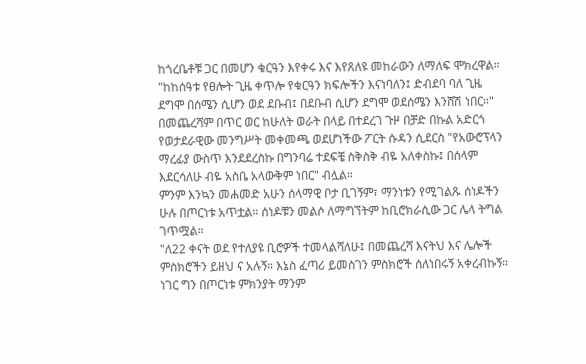ከጎረቤቶቹ ጋር በመሆን ቁርዓን እየቀሩ እና እየጸለዩ መከራውን ለማለፍ ሞክረዋል።
"ከከሰዓቱ የፀሎት ጊዜ ቀጥሎ የቁርዓን ክፍሎችን እናነባለን፤ ድብደባ ባለ ጊዜ ደግሞ በሰሜን ሲሆን ወደ ደቡብ፤ በደቡብ ሲሆን ደግሞ ወደሰሜን እንሸሽ ነበር።"
በመጨረሻም በጥር ወር ከሁለት ወራት በላይ በተደረገ ጉዞ በቻድ በኩል አድርጎ የወታደራዊው መንግሥት መቀመጫ ወደሆነችው ፖርት ሱዳን ሲደርስ "የአውሮፕላን ማረፊያ ውስጥ እንደደረስኩ በግንባሬ ተደፍቼ ስቅስቅ ብዬ አለቀስኩ፤ በሰላም እደርሳለሁ ብዬ አስቤ አላውቅም ነበር" ብሏል።
ምንም እንኳን መሐመድ አሁን ሰላማዊ ቦታ ቢገኝም፣ ማንነቱን የሚገልጹ ሰነዶችን ሁሉ በጦርነቱ አጥቷል። ሰነዶቹን መልሶ ለማግኘትም ከቢሮክራሲው ጋር ሌላ ትግል ገጥሟል።
"ለ22 ቀናት ወደ የተለያዩ ቢሮዎች ተመላልሻለሁ፤ በመጨረሻ እናትህ እና ሌሎች ምስክሮችን ይዘህ ና አሉኝ። እኔስ ፈጣሪ ይመስገን ምስክሮች ሰለነበሩኝ አቀረብኩኝ። ነገር ግን በጦርነቱ ምክንያት ማንም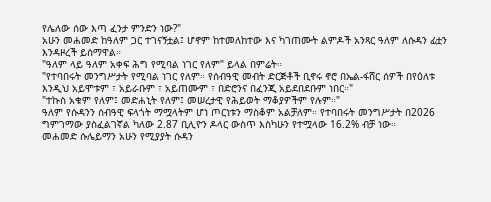የሌለው ሰው እጣ ፈንታ ምንድን ነው?"
አሁን መሐመድ ከዓለም ጋር ተገናኝቷል፤ ሆኖም ከተመለከተው እና ካገጠሙት ልምዶች አንጻር ዓለም ለሱዳን ፊቷን እንዳዞረች ይሰማዋል።
"ዓለም ላይ ዓለም አቀፍ ሕግ የሚባል ነገር የለም" ይላል በምሬት።
"የተባበሩት መንግሥታት የሚባል ነገር የለም። የሰብዓዊ መብት ድርጅቶች ቢኖሩ ኖሮ በኤል-ፋሸር ሰዎች በየዕለቱ እንዲህ አይሞቱም ፣ አይራቡም ፣ አይጠሙም ፣ በድሮንና በፈንጂ አይደበደቡም ነበር።"
"ተኩስ አቁም የለም፤ መድሐኒት የለም፤ መሠረታዊ የሕይወት ማቆያዎችም የሉም።"
ዓለም የሱዳንን ሰብዓዊ ፍላጎት ማሟላትም ሆነ ጦርነቱን ማስቆም አልቻለም። የተባበሩት መንግሥታት በ2026 ግምገማው ያስፈልገኛል ካለው 2.87 ቢሊዮን ዶላር ውስጥ እስካሁን የተሟላው 16.2% ብቻ ነው።
መሐመድ ሱሌይማን አሁን የሚያያት ሱዳን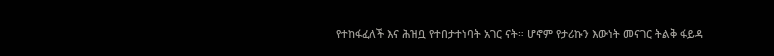የተከፋፈለች እና ሕዝቧ የተበታተነባት አገር ናት። ሆኖም የታሪኩን እውነት መናገር ትልቅ ፋይዳ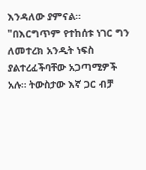እንዳለው ያምናል።
"በእርግጥም የተከሰቱ ነገር ግን ለመተረክ አንዲት ነፍስ ያልተረፈችባቸው አጋጣሚዎች አሉ። ትውስታው እኛ ጋር ብቻ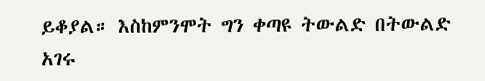ይቆያል። እስከምንሞት ግን ቀጣዩ ትውልድ በትውልድ አገሩ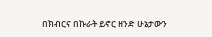በክብርና በኩራት ይኖር ዘንድ ሁኔታውን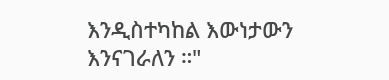እንዲስተካከል እውነታውን እንናገራለን ።"